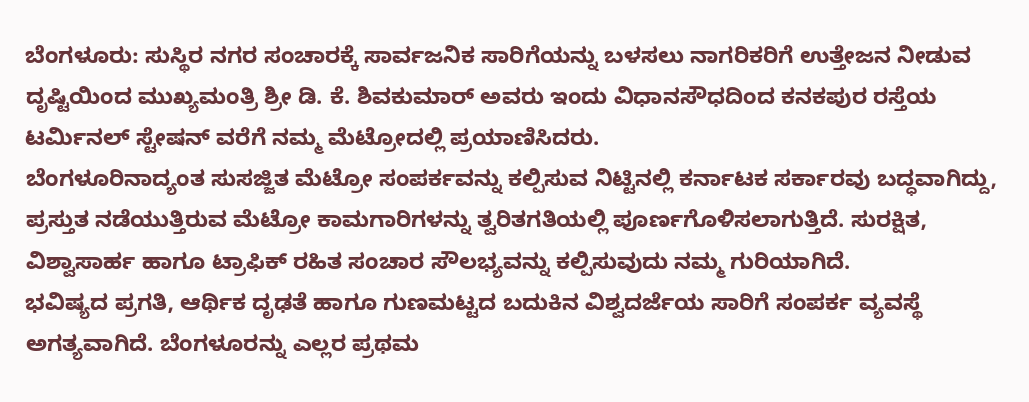ಬೆಂಗಳೂರು: ಸುಸ್ಥಿರ ನಗರ ಸಂಚಾರಕ್ಕೆ ಸಾರ್ವಜನಿಕ ಸಾರಿಗೆಯನ್ನು ಬಳಸಲು ನಾಗರಿಕರಿಗೆ ಉತ್ತೇಜನ ನೀಡುವ ದೃಷ್ಟಿಯಿಂದ ಮುಖ್ಯಮಂತ್ರಿ ಶ್ರೀ ಡಿ. ಕೆ. ಶಿವಕುಮಾರ್ ಅವರು ಇಂದು ವಿಧಾನಸೌಧದಿಂದ ಕನಕಪುರ ರಸ್ತೆಯ ಟರ್ಮಿನಲ್ ಸ್ಟೇಷನ್ ವರೆಗೆ ನಮ್ಮ ಮೆಟ್ರೋದಲ್ಲಿ ಪ್ರಯಾಣಿಸಿದರು.
ಬೆಂಗಳೂರಿನಾದ್ಯಂತ ಸುಸಜ್ಜಿತ ಮೆಟ್ರೋ ಸಂಪರ್ಕವನ್ನು ಕಲ್ಪಿಸುವ ನಿಟ್ಟಿನಲ್ಲಿ ಕರ್ನಾಟಕ ಸರ್ಕಾರವು ಬದ್ಧವಾಗಿದ್ದು, ಪ್ರಸ್ತುತ ನಡೆಯುತ್ತಿರುವ ಮೆಟ್ರೋ ಕಾಮಗಾರಿಗಳನ್ನು ತ್ವರಿತಗತಿಯಲ್ಲಿ ಪೂರ್ಣಗೊಳಿಸಲಾಗುತ್ತಿದೆ. ಸುರಕ್ಷಿತ, ವಿಶ್ವಾಸಾರ್ಹ ಹಾಗೂ ಟ್ರಾಫಿಕ್ ರಹಿತ ಸಂಚಾರ ಸೌಲಭ್ಯವನ್ನು ಕಲ್ಪಿಸುವುದು ನಮ್ಮ ಗುರಿಯಾಗಿದೆ.
ಭವಿಷ್ಯದ ಪ್ರಗತಿ, ಆರ್ಥಿಕ ದೃಢತೆ ಹಾಗೂ ಗುಣಮಟ್ಟದ ಬದುಕಿನ ವಿಶ್ವದರ್ಜೆಯ ಸಾರಿಗೆ ಸಂಪರ್ಕ ವ್ಯವಸ್ಥೆ ಅಗತ್ಯವಾಗಿದೆ. ಬೆಂಗಳೂರನ್ನು ಎಲ್ಲರ ಪ್ರಥಮ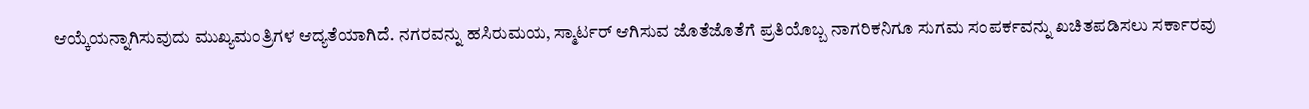ಆಯ್ಕೆಯನ್ನಾಗಿಸುವುದು ಮುಖ್ಯಮಂತ್ರಿಗಳ ಆದ್ಯತೆಯಾಗಿದೆ. ನಗರವನ್ನು ಹಸಿರುಮಯ, ಸ್ಮಾರ್ಟರ್ ಆಗಿಸುವ ಜೊತೆಜೊತೆಗೆ ಪ್ರತಿಯೊಬ್ಬ ನಾಗರಿಕನಿಗೂ ಸುಗಮ ಸಂಪರ್ಕವನ್ನು ಖಚಿತಪಡಿಸಲು ಸರ್ಕಾರವು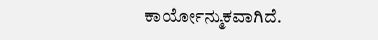ಕಾರ್ಯೋನ್ಮುಕವಾಗಿದೆ.